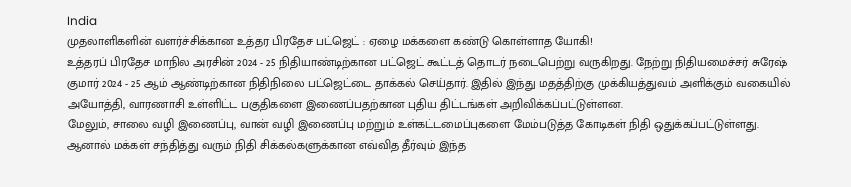India
முதலாளிகளின் வளர்ச்சிக்கான உத்தர பிரதேச பட்ஜெட் : ஏழை மக்களை கண்டு கொள்ளாத யோகி!
உத்தரப் பிரதேச மாநில அரசின் 2024 - 25 நிதியாண்டிற்கான பட்ஜெட் கூட்டத் தொடர் நடைபெற்று வருகிறது. நேற்று நிதியமைச்சர் சுரேஷ் குமார் 2024 - 25 ஆம் ஆண்டிற்கான நிதிநிலை பட்ஜெட்டை தாக்கல் செய்தார். இதில் இந்து மதத்திற்கு முக்கியத்துவம் அளிக்கும் வகையில் அயோத்தி, வாரணாசி உள்ளிட்ட பகுதிகளை இணைப்பதற்கான புதிய திட்டங்கள் அறிவிக்கப்பட்டுள்ளன.
மேலும், சாலை வழி இணைப்பு, வான் வழி இணைப்பு மற்றும் உள்கட்டமைப்புகளை மேம்படுத்த கோடிகள் நிதி ஒதுக்கப்பட்டுள்ளது. ஆனால் மக்கள் சந்தித்து வரும் நிதி சிக்கல்களுக்கான எவ்வித தீர்வும் இந்த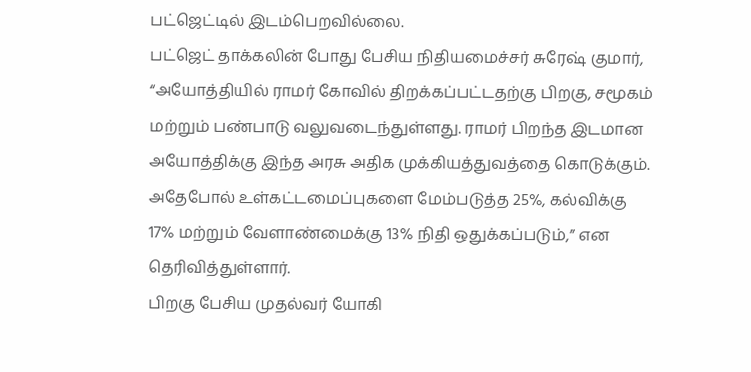பட்ஜெட்டில் இடம்பெறவில்லை.
பட்ஜெட் தாக்கலின் போது பேசிய நிதியமைச்சர் சுரேஷ் குமார், “அயோத்தியில் ராமர் கோவில் திறக்கப்பட்டதற்கு பிறகு, சமூகம் மற்றும் பண்பாடு வலுவடைந்துள்ளது. ராமர் பிறந்த இடமான அயோத்திக்கு இந்த அரசு அதிக முக்கியத்துவத்தை கொடுக்கும். அதேபோல் உள்கட்டமைப்புகளை மேம்படுத்த 25%, கல்விக்கு 17% மற்றும் வேளாண்மைக்கு 13% நிதி ஒதுக்கப்படும்,” என தெரிவித்துள்ளார்.
பிறகு பேசிய முதல்வர் யோகி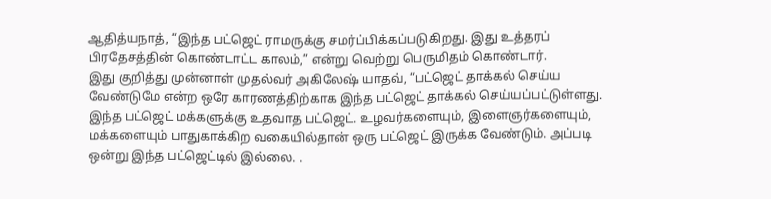ஆதித்யநாத், “இந்த பட்ஜெட் ராமருக்கு சமர்ப்பிக்கப்படுகிறது. இது உத்தரப் பிரதேசத்தின் கொண்டாட்ட காலம்,” என்று வெற்று பெருமிதம் கொண்டார்.
இது குறித்து முன்னாள் முதல்வர் அகிலேஷ் யாதவ், “பட்ஜெட் தாக்கல் செய்ய வேண்டுமே என்ற ஒரே காரணத்திற்காக இந்த பட்ஜெட் தாக்கல் செய்யப்பட்டுள்ளது. இந்த பட்ஜெட் மக்களுக்கு உதவாத பட்ஜெட். உழவர்களையும், இளைஞர்களையும், மக்களையும் பாதுகாக்கிற வகையில்தான் ஒரு பட்ஜெட் இருக்க வேண்டும். அப்படி ஒன்று இந்த பட்ஜெட்டில் இல்லை. .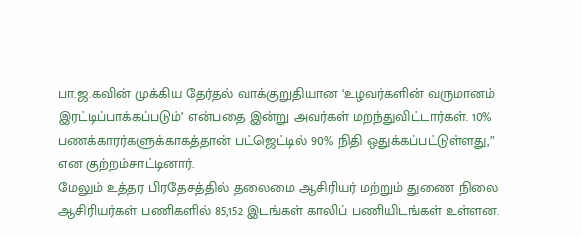பா.ஜ.கவின் முக்கிய தேர்தல் வாக்குறுதியான ‘உழவர்களின் வருமானம் இரட்டிப்பாக்கப்படும்’ என்பதை இன்று அவர்கள் மறந்துவிட்டார்கள். 10% பணக்காரர்களுக்காகத்தான் பட்ஜெட்டில் 90% நிதி ஒதுக்கப்பட்டுள்ளது,” என குற்றம்சாட்டினார்.
மேலும் உத்தர பிரதேசத்தில் தலைமை ஆசிரியர் மற்றும் துணை நிலை ஆசிரியர்கள் பணிகளில் 85,152 இடங்கள் காலிப் பணியிடங்கள் உள்ளன.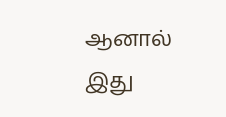ஆனால் இது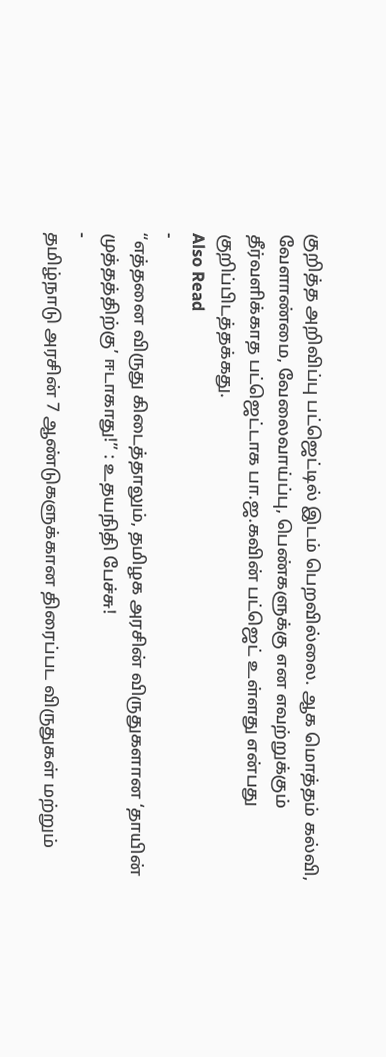குறித்த அறிவிப்பு பட்ஜெட்டில் இடம் பெறவில்லை. ஆக மொத்தம் கல்வி, வேளாண்மை, வேலைவாய்ப்பு, பெண்களுக்கு என எவற்றுக்கும் தீர்வளிக்காத பட்ஜெட்டாக பா.ஜ.கவின் பட்ஜெட் உள்ளது என்பது குறிப்பிடத்தக்கது.
Also Read
-
“எத்தனை விருது கிடைத்தாலும், தமிழக அரசின் விருதுகளான ‘தாயின் முத்தத்திற்கு’ ஈடாகாது!” : உதயநிதி பேச்சு!
-
தமிழ்நாடு அரசின் 7 ஆண்டுகளுக்கான திரைப்பட விருதுகள் மற்றும்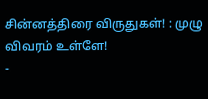சின்னத்திரை விருதுகள்! : முழு விவரம் உள்ளே!
-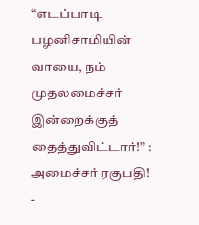“எடப்பாடி பழனிசாமியின் வாயை, நம் முதலமைச்சர் இன்றைக்குத் தைத்துவிட்டார்!” : அமைச்சர் ரகுபதி!
-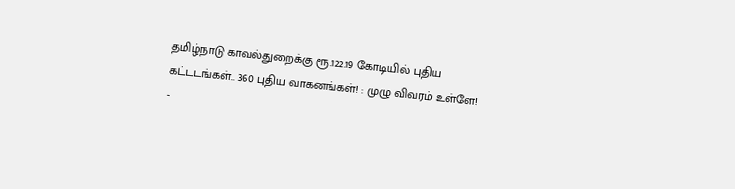தமிழ்நாடு காவல்துறைக்கு ரூ.122.19 கோடியில் புதிய கட்டடங்கள்.. 360 புதிய வாகனங்கள்! : முழு விவரம் உள்ளே!
-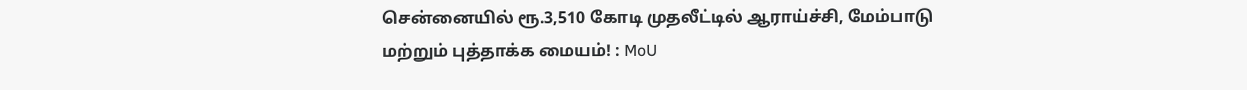சென்னையில் ரூ.3,510 கோடி முதலீட்டில் ஆராய்ச்சி, மேம்பாடு மற்றும் புத்தாக்க மையம்! : MoU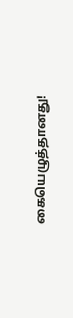கையெழுத்தானது!